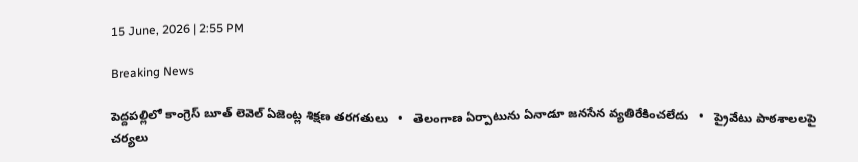15 June, 2026 | 2:55 PM

Breaking News

పెద్దపల్లిలో కాంగ్రెస్ బూత్ లెవెల్ ఏజెంట్ల శిక్షణ తరగతులు   •   తెలంగాణ ఏర్పాటును ఏనాడూ జనసేన వ్యతిరేకించలేదు   •   ప్రైవేటు పాఠశాలలపై చర్యలు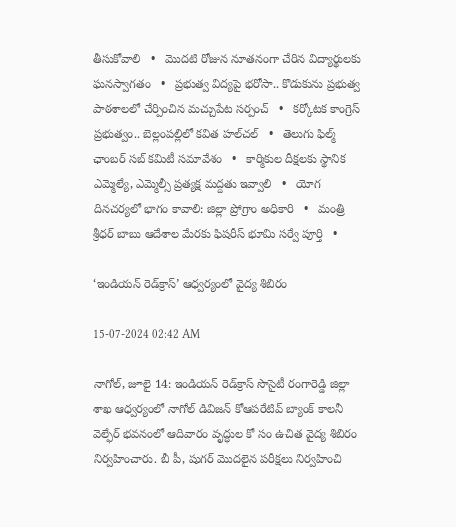తీసుకోవాలి   •   మొదటి రోజున నూతనంగా చేరిన విద్యార్థులకు ఘనస్వాగతం   •   ప్రభుత్వ విద్యపై భరోసా.. కొడుకును ప్రభుత్వ పాఠశాలలో చేర్పించిన మచ్చుపేట సర్పంచ్   •   కర్కోటక కాంగ్రెస్ ప్రభుత్వం.. బెల్లంపల్లిలో కవిత హల్‌చల్‌   •   తెలుగు ఫిల్మ్ ఛాంబర్ సబ్ కమిటీ సమావేశం   •   కార్మికుల దీక్షలకు స్థానిక ఎమ్మెల్యే, ఎమ్మెల్సీ ప్రత్యక్ష మద్దతు ఇవ్వాలి   •   యోగ దినచర్యలో భాగం కావాలి: జిల్లా ప్రోగ్రాం అధికారి   •   మంత్రి శ్రీధర్ బాబు ఆదేశాల మేరకు ఫిషరీస్ భూమి సర్వే పూర్తి   •

‘ఇండియన్ రెడ్‌క్రాస్’ ఆధ్వర్యంలో వైద్య శిబిరం

15-07-2024 02:42 AM

నాగోల్, జూలై 14: ఇండియన్ రెడ్‌క్రాస్ సొసైటీ రంగారెడ్డి జిల్లా శాఖ ఆధ్వర్యంలో నాగోల్ డివిజన్ కోఆపరేటివ్ బ్యాంక్ కాలనీ వెల్ఫేర్ భవనంలో ఆదివారం వృద్ధుల కో సం ఉచిత వైద్య శిబిరం నిర్వహించారు. బీ పీ, షుగర్ మొదలైన పరీక్షలు నిర్వహించి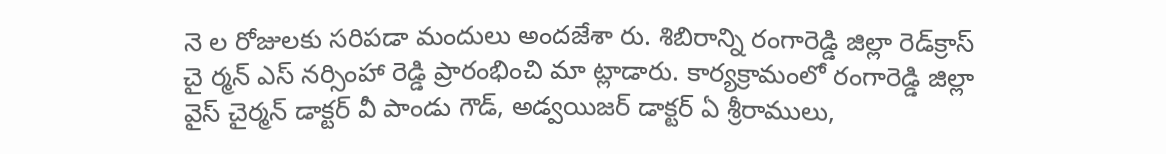నె ల రోజులకు సరిపడా మందులు అందజేశా రు. శిబిరాన్ని రంగారెడ్డి జిల్లా రెడ్‌క్రాస్ చై ర్మన్ ఎస్ నర్సింహా రెడ్డి ప్రారంభించి మా ట్లాడారు. కార్యక్రామంలో రంగారెడ్డి జిల్లా వైస్ చైర్మన్ డాక్టర్ వీ పాండు గౌడ్, అడ్వయిజర్ డాక్టర్ ఏ శ్రీరాములు,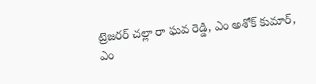ట్రెజరర్ చల్లా రా ఘవ రెడ్డి, ఎం అశోక్ కుమార్, ఎం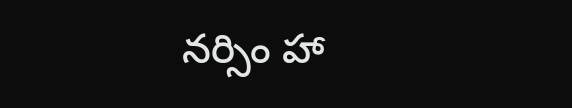నర్సిం హా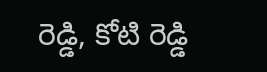రెడ్డి, కోటి రెడ్డి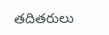తదితరులు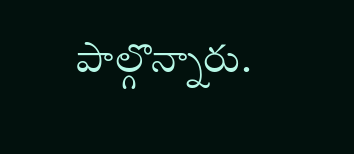పాల్గొన్నారు.